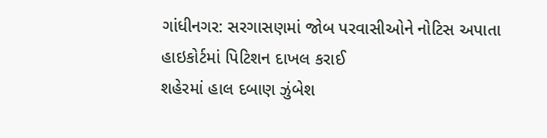ગાંધીનગર: સરગાસણમાં જોબ પરવાસીઓને નોટિસ અપાતા હાઇકોર્ટમાં પિટિશન દાખલ કરાઈ
શહેરમાં હાલ દબાણ ઝુંબેશ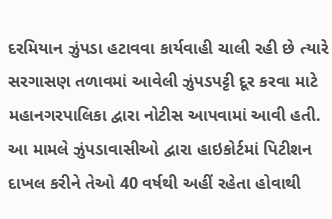દરમિયાન ઝુંપડા હટાવવા કાર્યવાહી ચાલી રહી છે ત્યારે સરગાસણ તળાવમાં આવેલી ઝુંપડપટ્ટી દૂર કરવા માટે મહાનગરપાલિકા દ્વારા નોટીસ આપવામાં આવી હતી. આ મામલે ઝુંપડાવાસીઓ દ્વારા હાઇકોર્ટમાં પિટીશન દાખલ કરીને તેઓ 40 વર્ષથી અહીં રહેતા હોવાથી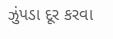ઝુંપડા દૂર કરવા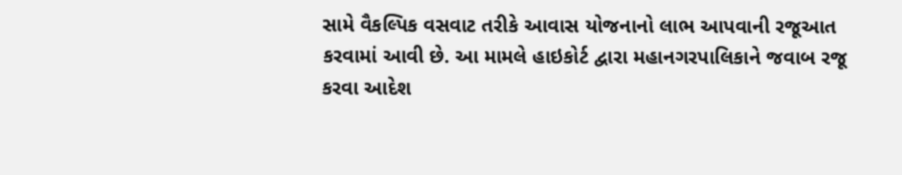સામે વૈકલ્પિક વસવાટ તરીકે આવાસ યોજનાનો લાભ આપવાની રજૂઆત કરવામાં આવી છે. આ મામલે હાઇકોર્ટ દ્વારા મહાનગરપાલિકાને જવાબ રજૂ કરવા આદેશ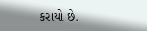કરાયો છે.